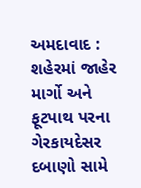અમદાવાદ : શહેરમાં જાહેર માર્ગો અને ફૂટપાથ પરના ગેરકાયદેસર દબાણો સામે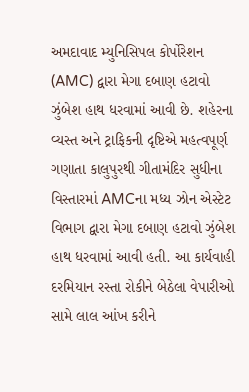અમદાવાદ મ્યુનિસિપલ કોર્પોરેશન (AMC) દ્વારા મેગા દબાણ હટાવો ઝુંબેશ હાથ ધરવામાં આવી છે. શહેરના વ્યસ્ત અને ટ્રાફિકની દૃષ્ટિએ મહત્વપૂર્ણ ગણાતા કાલુપુરથી ગીતામંદિર સુધીના વિસ્તારમાં AMCના મધ્ય ઝોન એસ્ટેટ વિભાગ દ્વારા મેગા દબાણ હટાવો ઝુંબેશ હાથ ધરવામાં આવી હતી. આ કાર્યવાહી દરમિયાન રસ્તા રોકીને બેઠેલા વેપારીઓ સામે લાલ આંખ કરીને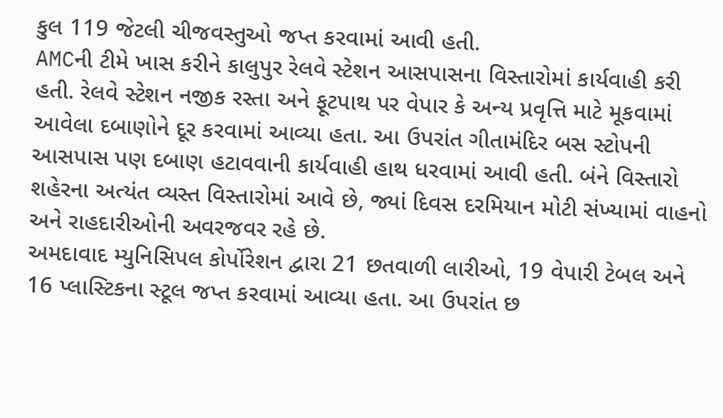કુલ 119 જેટલી ચીજવસ્તુઓ જપ્ત કરવામાં આવી હતી.
AMCની ટીમે ખાસ કરીને કાલુપુર રેલવે સ્ટેશન આસપાસના વિસ્તારોમાં કાર્યવાહી કરી હતી. રેલવે સ્ટેશન નજીક રસ્તા અને ફૂટપાથ પર વેપાર કે અન્ય પ્રવૃત્તિ માટે મૂકવામાં આવેલા દબાણોને દૂર કરવામાં આવ્યા હતા. આ ઉપરાંત ગીતામંદિર બસ સ્ટોપની આસપાસ પણ દબાણ હટાવવાની કાર્યવાહી હાથ ધરવામાં આવી હતી. બંને વિસ્તારો શહેરના અત્યંત વ્યસ્ત વિસ્તારોમાં આવે છે, જ્યાં દિવસ દરમિયાન મોટી સંખ્યામાં વાહનો અને રાહદારીઓની અવરજવર રહે છે.
અમદાવાદ મ્યુનિસિપલ કોર્પોરેશન દ્વારા 21 છતવાળી લારીઓ, 19 વેપારી ટેબલ અને 16 પ્લાસ્ટિકના સ્ટૂલ જપ્ત કરવામાં આવ્યા હતા. આ ઉપરાંત છ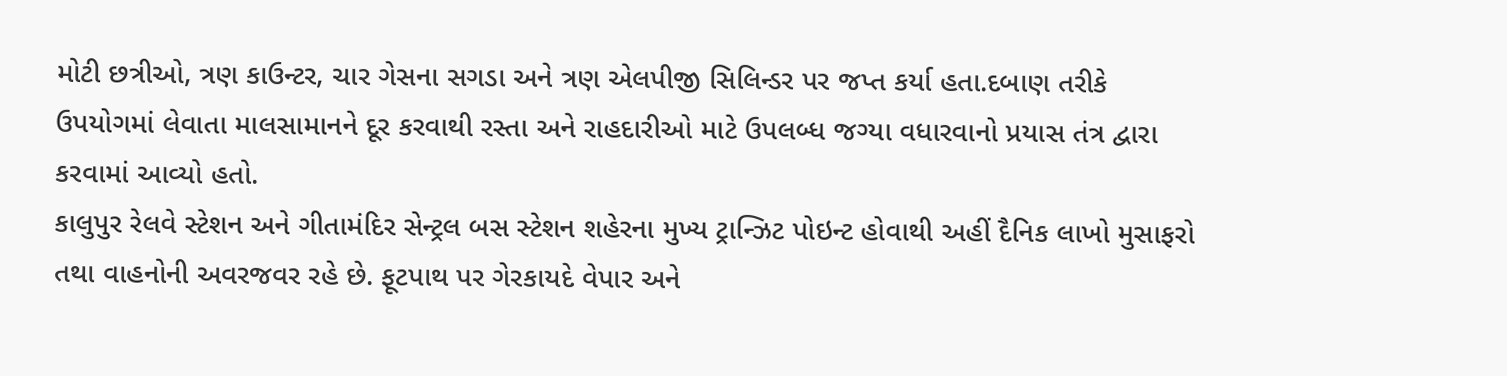મોટી છત્રીઓ, ત્રણ કાઉન્ટર, ચાર ગેસના સગડા અને ત્રણ એલપીજી સિલિન્ડર પર જપ્ત કર્યા હતા.દબાણ તરીકે ઉપયોગમાં લેવાતા માલસામાનને દૂર કરવાથી રસ્તા અને રાહદારીઓ માટે ઉપલબ્ધ જગ્યા વધારવાનો પ્રયાસ તંત્ર દ્વારા કરવામાં આવ્યો હતો.
કાલુપુર રેલવે સ્ટેશન અને ગીતામંદિર સેન્ટ્રલ બસ સ્ટેશન શહેરના મુખ્ય ટ્રાન્ઝિટ પોઇન્ટ હોવાથી અહીં દૈનિક લાખો મુસાફરો તથા વાહનોની અવરજવર રહે છે. ફૂટપાથ પર ગેરકાયદે વેપાર અને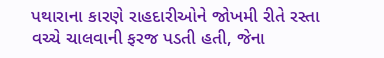પથારાના કારણે રાહદારીઓને જોખમી રીતે રસ્તા વચ્ચે ચાલવાની ફરજ પડતી હતી, જેના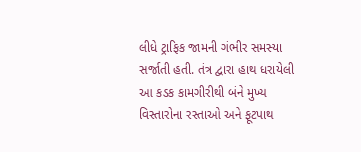લીધે ટ્રાફિક જામની ગંભીર સમસ્યા સર્જાતી હતી. તંત્ર દ્વારા હાથ ધરાયેલી આ કડક કામગીરીથી બંને મુખ્ય વિસ્તારોના રસ્તાઓ અને ફૂટપાથ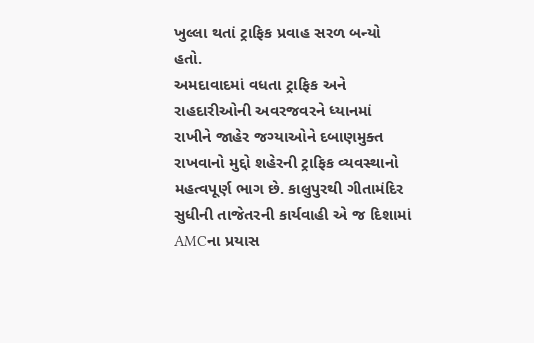ખુલ્લા થતાં ટ્રાફિક પ્રવાહ સરળ બન્યો હતો.
અમદાવાદમાં વધતા ટ્રાફિક અને રાહદારીઓની અવરજવરને ધ્યાનમાં રાખીને જાહેર જગ્યાઓને દબાણમુક્ત રાખવાનો મુદ્દો શહેરની ટ્રાફિક વ્યવસ્થાનો મહત્વપૂર્ણ ભાગ છે. કાલુપુરથી ગીતામંદિર સુધીની તાજેતરની કાર્યવાહી એ જ દિશામાં AMCના પ્રયાસ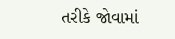તરીકે જોવામાં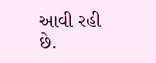આવી રહી છે.